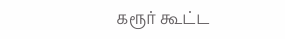கரூர் கூட்ட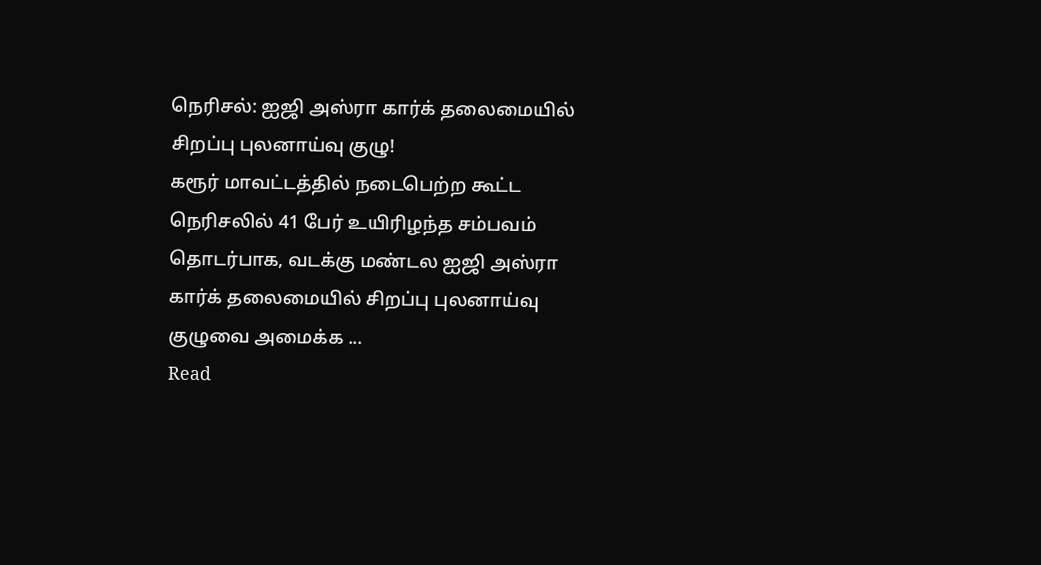நெரிசல்: ஐஜி அஸ்ரா கார்க் தலைமையில் சிறப்பு புலனாய்வு குழு!
கரூர் மாவட்டத்தில் நடைபெற்ற கூட்ட நெரிசலில் 41 பேர் உயிரிழந்த சம்பவம் தொடர்பாக, வடக்கு மண்டல ஐஜி அஸ்ரா கார்க் தலைமையில் சிறப்பு புலனாய்வு குழுவை அமைக்க ...
Read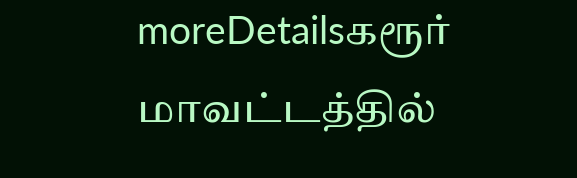moreDetailsகரூர் மாவட்டத்தில்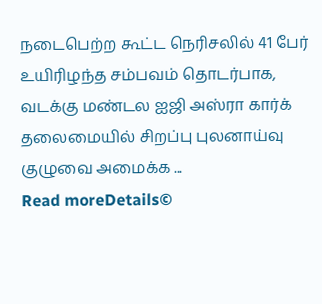நடைபெற்ற கூட்ட நெரிசலில் 41 பேர் உயிரிழந்த சம்பவம் தொடர்பாக, வடக்கு மண்டல ஐஜி அஸ்ரா கார்க் தலைமையில் சிறப்பு புலனாய்வு குழுவை அமைக்க ...
Read moreDetails©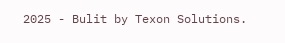2025 - Bulit by Texon Solutions.